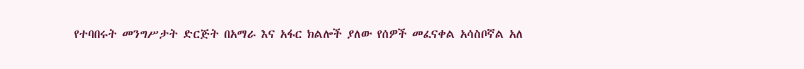የተባበሩት መንግሥታት ድርጅት በአማራ እና አፋር ክልሎች ያለው የሰዎች መፈናቀል አሳስቦኛል አለ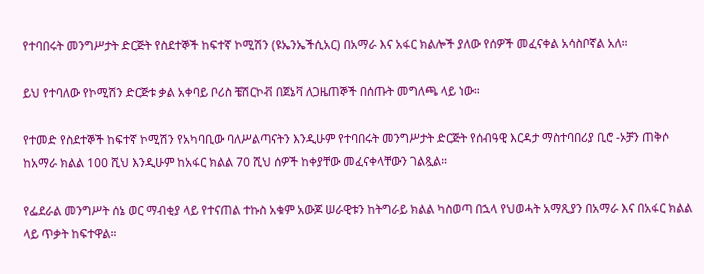የተባበሩት መንግሥታት ድርጅት የስደተኞች ከፍተኛ ኮሚሽን (ዩኤንኤችሲአር) በአማራ እና አፋር ክልሎች ያለው የሰዎች መፈናቀል አሳስቦኛል አለ።

ይህ የተባለው የኮሚሽን ድርጅቱ ቃል አቀባይ ቦሪስ ቼሽርኮቭ በጀኔቫ ለጋዜጠኞች በሰጡት መግለጫ ላይ ነው።

የተመድ የስደተኞች ከፍተኛ ኮሚሽን የአካባቢው ባለሥልጣናትን እንዲሁም የተባበሩት መንግሥታት ድርጅት የሰብዓዊ እርዳታ ማስተባበሪያ ቢሮ -ኦቻን ጠቅሶ ከአማራ ክልል 100 ሺህ እንዲሁም ከአፋር ክልል 70 ሺህ ሰዎች ከቀያቸው መፈናቀላቸውን ገልጿል።

የፌደራል መንግሥት ሰኔ ወር ማብቂያ ላይ የተናጠል ተኩስ አቁም አውጆ ሠራዊቱን ከትግራይ ክልል ካስወጣ በኋላ የህወሓት አማጺያን በአማራ እና በአፋር ክልል ላይ ጥቃት ከፍተዋል።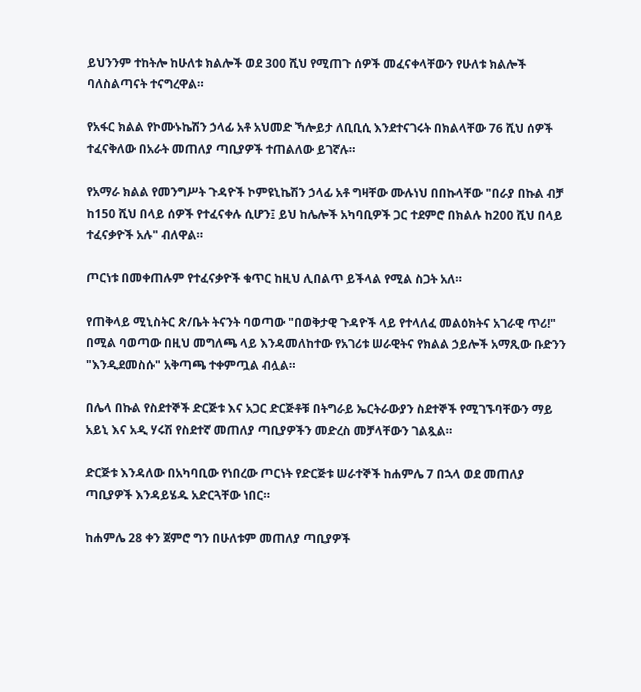ይህንንም ተከትሎ ከሁለቱ ክልሎች ወደ 300 ሺህ የሚጠጉ ሰዎች መፈናቀላቸውን የሁለቱ ክልሎች ባለስልጣናት ተናግረዋል።

የአፋር ክልል የኮሙኑኬሽን ኃላፊ አቶ አህመድ ኻሎይታ ለቢቢሲ እንደተናገሩት በክልላቸው 76 ሺህ ሰዎች ተፈናቅለው በአራት መጠለያ ጣቢያዎች ተጠልለው ይገኛሉ።

የአማራ ክልል የመንግሥት ጉዳዮች ኮምዩኒኬሽን ኃላፊ አቶ ግዛቸው ሙሉነህ በበኩላቸው "በራያ በኩል ብቻ ከ150 ሺህ በላይ ሰዎች የተፈናቀሉ ሲሆን፤ ይህ ከሌሎች አካባቢዎች ጋር ተደምሮ በክልሉ ከ200 ሺህ በላይ ተፈናቃዮች አሉ" ብለዋል።

ጦርነቱ በመቀጠሉም የተፈናቃዮች ቁጥር ከዚህ ሊበልጥ ይችላል የሚል ስጋት አለ።

የጠቅላይ ሚኒስትር ጽ/ቤት ትናንት ባወጣው "በወቅታዊ ጉዳዮች ላይ የተላለፈ መልዕክትና አገራዊ ጥሪ!" በሚል ባወጣው በዚህ መግለጫ ላይ እንዳመለከተው የአገሪቱ ሠራዊትና የክልል ኃይሎች አማጺው ቡድንን "እንዲደመስሱ" አቅጣጫ ተቀምጧል ብሏል።

በሌላ በኩል የስደተኞች ድርጅቱ እና አጋር ድርጅቶቹ በትግራይ ኤርትራውያን ስደተኞች የሚገኙባቸውን ማይ አይኒ እና አዲ ሃሩሽ የስደተኛ መጠለያ ጣቢያዎችን መድረስ መቻላቸውን ገልጿል።

ድርጅቱ እንዳለው በአካባቢው የነበረው ጦርነት የድርጅቱ ሠራተኞች ከሐምሌ 7 በኋላ ወደ መጠለያ ጣቢያዎች እንዳይሄዱ አድርጓቸው ነበር።

ከሐምሌ 28 ቀን ጀምሮ ግን በሁለቱም መጠለያ ጣቢያዎች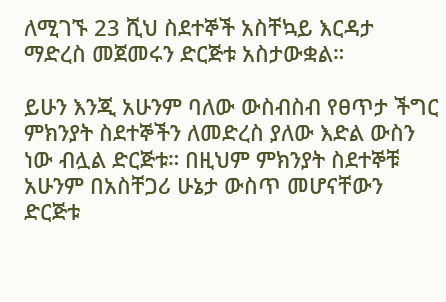ለሚገኙ 23 ሺህ ስደተኞች አስቸኳይ እርዳታ ማድረስ መጀመሩን ድርጅቱ አስታውቋል።

ይሁን እንጂ አሁንም ባለው ውስብስብ የፀጥታ ችግር ምክንያት ስደተኞችን ለመድረስ ያለው እድል ውስን ነው ብሏል ድርጅቱ። በዚህም ምክንያት ስደተኞቹ አሁንም በአስቸጋሪ ሁኔታ ውስጥ መሆናቸውን ድርጅቱ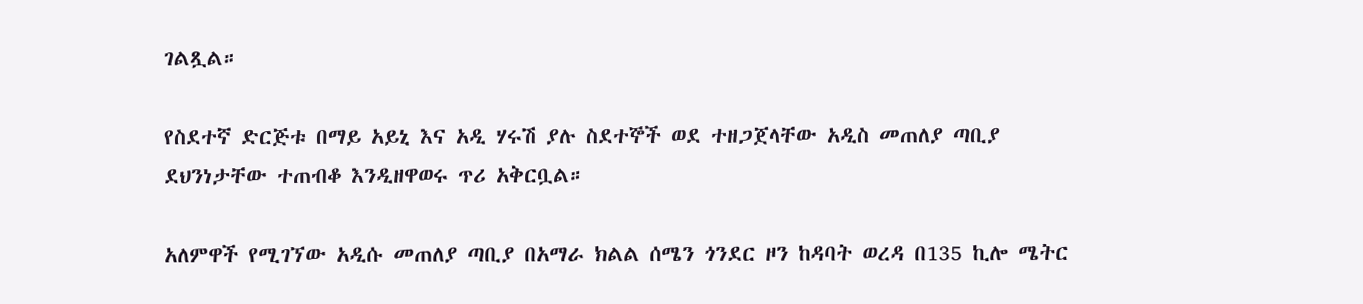ገልጿል።

የስደተኛ ድርጅቱ በማይ አይኒ እና አዲ ሃሩሽ ያሉ ስደተኞች ወደ ተዘጋጀላቸው አዲስ መጠለያ ጣቢያ ደህንነታቸው ተጠብቆ እንዲዘዋወሩ ጥሪ አቅርቧል።

አለምዋች የሚገኘው አዲሱ መጠለያ ጣቢያ በአማራ ክልል ሰሜን ጎንደር ዞን ከዳባት ወረዳ በ135 ኪሎ ሜትር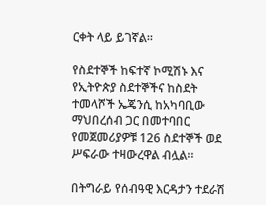ርቀት ላይ ይገኛል።

የስደተኞች ከፍተኛ ኮሚሽኑ እና የኢትዮጵያ ስደተኞችና ከስደት ተመላሾች ኤጄንሲ ከአካባቢው ማህበረሰብ ጋር በመተባበር የመጀመሪያዎቹ 126 ስደተኞች ወደ ሥፍራው ተዛውረዋል ብሏል።

በትግራይ የሰብዓዊ እርዳታን ተደራሽ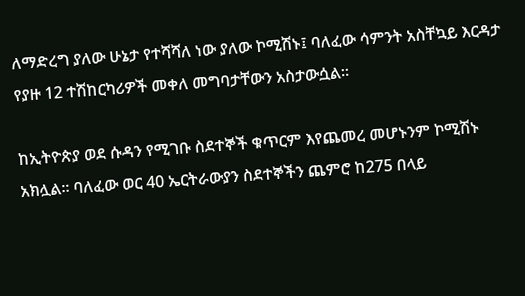ለማድረግ ያለው ሁኔታ የተሻሻለ ነው ያለው ኮሚሽኑ፤ ባለፈው ሳምንት አስቸኳይ እርዳታ የያዙ 12 ተሽከርካሪዎች መቀለ መግባታቸውን አስታውሷል።

ከኢትዮጵያ ወደ ሱዳን የሚገቡ ስደተኞች ቁጥርም እየጨመረ መሆኑንም ኮሚሽኑ አክሏል። ባለፈው ወር 40 ኤርትራውያን ስደተኞችን ጨምሮ ከ275 በላይ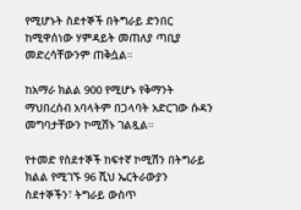የሚሆኑት ስደተኞች በትግራይ ድንበር ከሚዋሰነው ሃምዳይት መጠለያ ጣቢያ መድረሳቸውንም ጠቅሷል።

ከአማራ ክልል 900 የሚሆኑ የቅማንት ማህበረሰብ አባላትም በጋላባት አድርገው ሱዳን መግባታቸውን ኮሚሽኑ ገልጿል።

የተመድ የስደተኞች ከፍተኛ ኮሚሽን በትግራይ ክልል የሚገኙ 96 ሺህ ኤርትራውያን ስደተኞችን፣ ትግራይ ውስጥ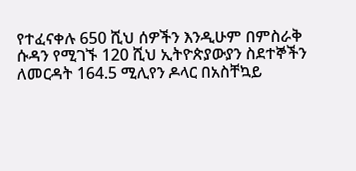የተፈናቀሉ 650 ሺህ ሰዎችን እንዲሁም በምስራቅ ሱዳን የሚገኙ 120 ሺህ ኢትዮጵያውያን ስደተኞችን ለመርዳት 164.5 ሚሊየን ዶላር በአስቸኳይ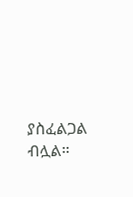ያስፈልጋል ብሏል።